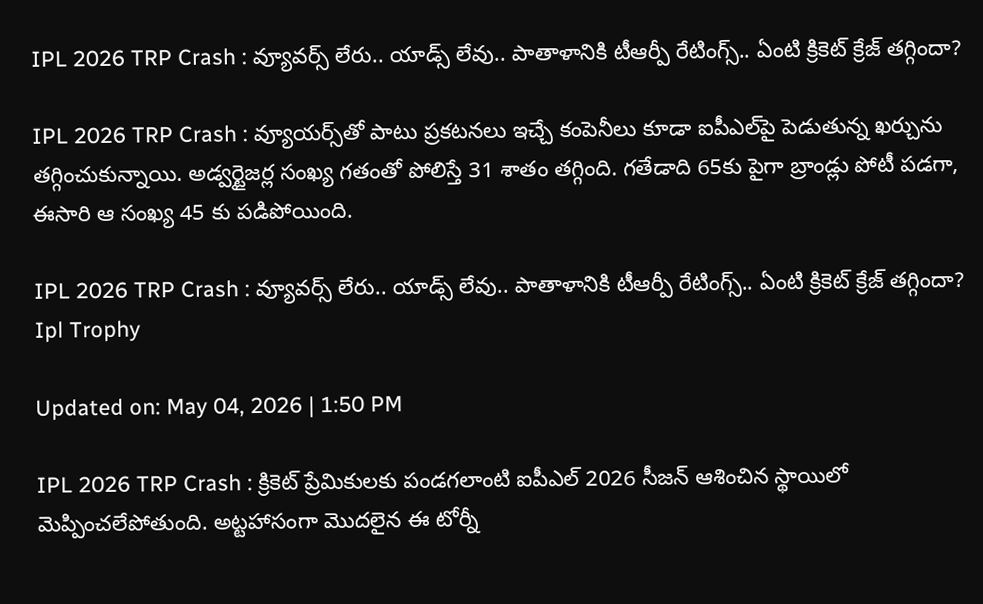IPL 2026 TRP Crash : వ్యూవర్స్ లేరు.. యాడ్స్ లేవు.. పాతాళానికి టీఆర్పీ రేటింగ్స్.. ఏంటి క్రికెట్ క్రేజ్ తగ్గిందా?

IPL 2026 TRP Crash : వ్యూయర్స్‌తో పాటు ప్రకటనలు ఇచ్చే కంపెనీలు కూడా ఐపీఎల్‌పై పెడుతున్న ఖర్చును తగ్గించుకున్నాయి. అడ్వర్టైజర్ల సంఖ్య గతంతో పోలిస్తే 31 శాతం తగ్గింది. గతేడాది 65కు పైగా బ్రాండ్లు పోటీ పడగా, ఈసారి ఆ సంఖ్య 45 కు పడిపోయింది.

IPL 2026 TRP Crash : వ్యూవర్స్ లేరు.. యాడ్స్ లేవు.. పాతాళానికి టీఆర్పీ రేటింగ్స్.. ఏంటి క్రికెట్ క్రేజ్ తగ్గిందా?
Ipl Trophy

Updated on: May 04, 2026 | 1:50 PM

IPL 2026 TRP Crash : క్రికెట్ ప్రేమికులకు పండగలాంటి ఐపీఎల్ 2026 సీజన్ ఆశించిన స్థాయిలో మెప్పించలేపోతుంది. అట్టహాసంగా మొదలైన ఈ టోర్నీ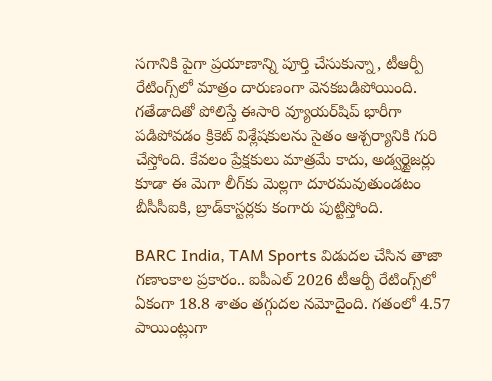సగానికి పైగా ప్రయాణాన్ని పూర్తి చేసుకున్నా, టీఆర్పీ రేటింగ్స్‌లో మాత్రం దారుణంగా వెనకబడిపోయింది. గతేడాదితో పోలిస్తే ఈసారి వ్యూయర్‌షిప్ భారీగా పడిపోవడం క్రికెట్ విశ్లేషకులను సైతం ఆశ్చర్యానికి గురి చేస్తోంది. కేవలం ప్రేక్షకులు మాత్రమే కాదు, అడ్వర్టైజర్లు కూడా ఈ మెగా లీగ్‌కు మెల్లగా దూరమవుతుండటం బీసీసీఐకి, బ్రాడ్‌కాస్టర్లకు కంగారు పుట్టిస్తోంది.

BARC India, TAM Sports విడుదల చేసిన తాజా గణాంకాల ప్రకారం.. ఐపీఎల్ 2026 టీఆర్పీ రేటింగ్స్‌లో ఏకంగా 18.8 శాతం తగ్గుదల నమోదైంది. గతంలో 4.57 పాయింట్లుగా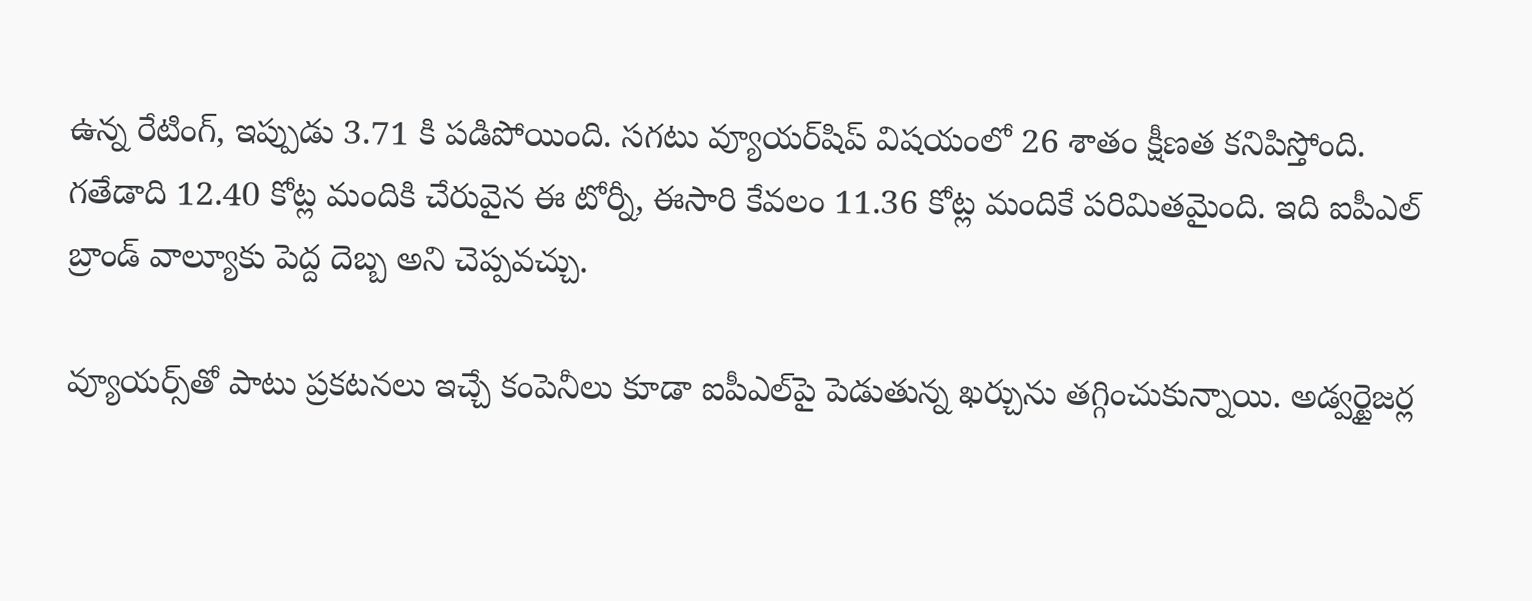ఉన్న రేటింగ్, ఇప్పుడు 3.71 కి పడిపోయింది. సగటు వ్యూయర్‌షిప్ విషయంలో 26 శాతం క్షీణత కనిపిస్తోంది. గతేడాది 12.40 కోట్ల మందికి చేరువైన ఈ టోర్నీ, ఈసారి కేవలం 11.36 కోట్ల మందికే పరిమితమైంది. ఇది ఐపీఎల్ బ్రాండ్ వాల్యూకు పెద్ద దెబ్బ అని చెప్పవచ్చు.

వ్యూయర్స్‌తో పాటు ప్రకటనలు ఇచ్చే కంపెనీలు కూడా ఐపీఎల్‌పై పెడుతున్న ఖర్చును తగ్గించుకున్నాయి. అడ్వర్టైజర్ల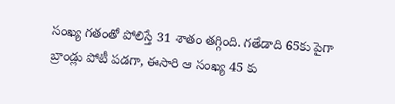సంఖ్య గతంతో పోలిస్తే 31 శాతం తగ్గింది. గతేడాది 65కు పైగా బ్రాండ్లు పోటీ పడగా, ఈసారి ఆ సంఖ్య 45 కు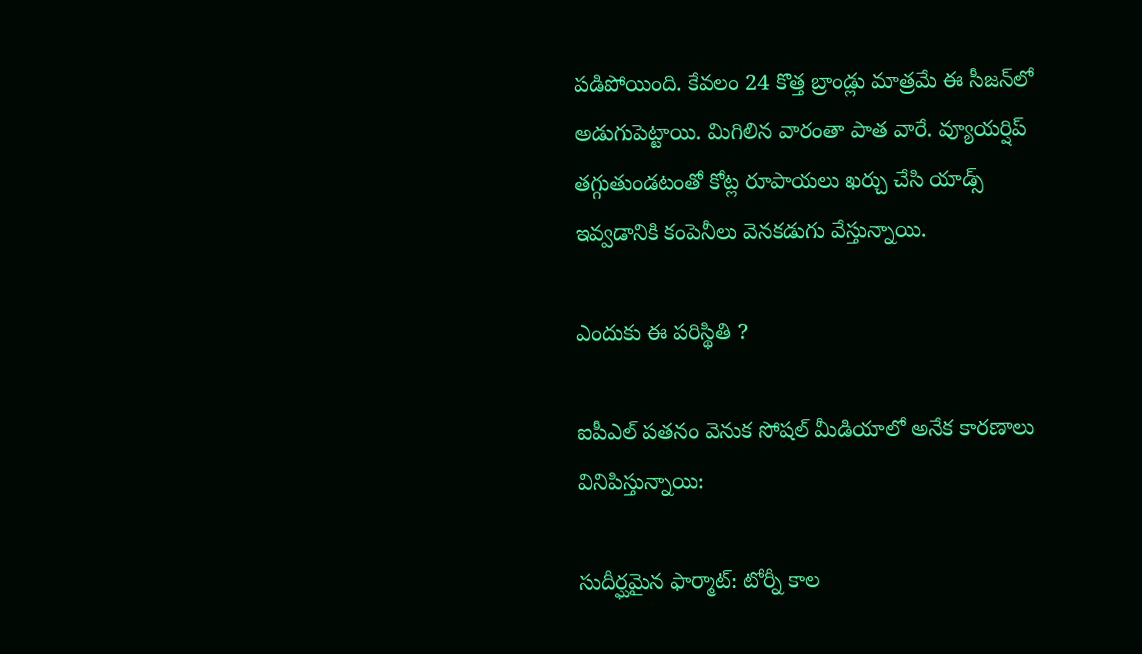పడిపోయింది. కేవలం 24 కొత్త బ్రాండ్లు మాత్రమే ఈ సీజన్‌లో అడుగుపెట్టాయి. మిగిలిన వారంతా పాత వారే. వ్యూయర్షిప్ తగ్గుతుండటంతో కోట్ల రూపాయలు ఖర్చు చేసి యాడ్స్ ఇవ్వడానికి కంపెనీలు వెనకడుగు వేస్తున్నాయి.

ఎందుకు ఈ పరిస్థితి ?

ఐపీఎల్ పతనం వెనుక సోషల్ మీడియాలో అనేక కారణాలు వినిపిస్తున్నాయి:

సుదీర్ఘమైన ఫార్మాట్: టోర్నీ కాల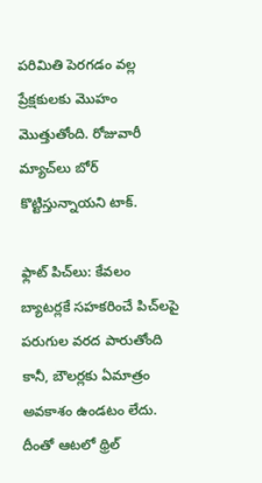పరిమితి పెరగడం వల్ల ప్రేక్షకులకు మొహం మొత్తుతోంది. రోజువారీ మ్యాచ్‌లు బోర్ కొట్టిస్తున్నాయని టాక్.

ఫ్లాట్ పిచ్‌లు: కేవలం బ్యాటర్లకే సహకరించే పిచ్‌లపై పరుగుల వరద పారుతోంది కానీ, బౌలర్లకు ఏమాత్రం అవకాశం ఉండటం లేదు. దీంతో ఆటలో థ్రిల్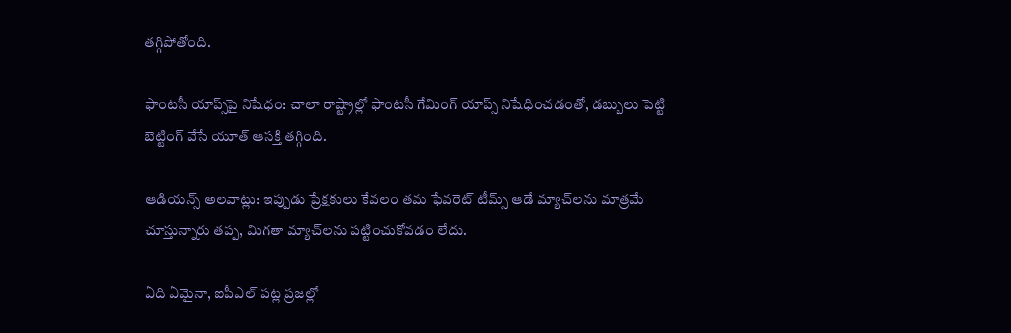తగ్గిపోతోంది.

ఫాంటసీ యాప్స్‌పై నిషేధం: చాలా రాష్ట్రాల్లో ఫాంటసీ గేమింగ్ యాప్స్ నిషేధించడంతో, డబ్బులు పెట్టి బెట్టింగ్ వేసే యూత్ ఆసక్తి తగ్గింది.

ఆడియన్స్ అలవాట్లు: ఇప్పుడు ప్రేక్షకులు కేవలం తమ ఫేవరెట్ టీమ్స్ ఆడే మ్యాచ్‌లను మాత్రమే చూస్తున్నారు తప్ప, మిగతా మ్యాచ్‌లను పట్టించుకోవడం లేదు.

ఏది ఏమైనా, ఐపీఎల్ పట్ల ప్రజల్లో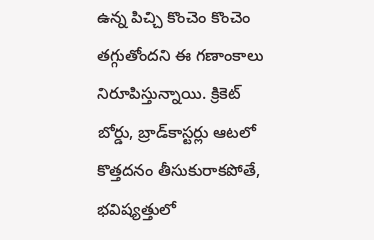ఉన్న పిచ్చి కొంచెం కొంచెం తగ్గుతోందని ఈ గణాంకాలు నిరూపిస్తున్నాయి. క్రికెట్ బోర్డు, బ్రాడ్‌కాస్టర్లు ఆటలో కొత్తదనం తీసుకురాకపోతే, భవిష్యత్తులో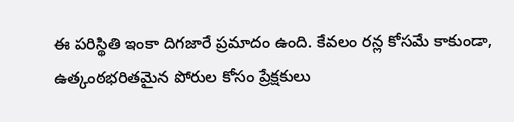ఈ పరిస్థితి ఇంకా దిగజారే ప్రమాదం ఉంది. కేవలం రన్ల కోసమే కాకుండా, ఉత్కంఠభరితమైన పోరుల కోసం ప్రేక్షకులు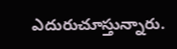ఎదురుచూస్తున్నారు.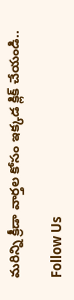మరిన్ని క్రీడా వార్తల కోసం ఇక్కడ క్లిక్ చేయండి..

Follow Us